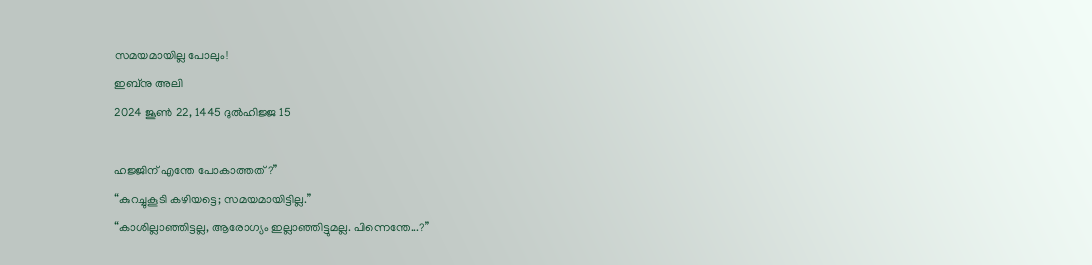സമയമായില്ല പോലും!
ഇബ്നു അലി
2024 ജൂൺ 22, 1445 ദുൽഹിജ്ജ 15

ഹജ്ജിന് എന്തേ പോകാത്തത്?’’
“കുറച്ചുകൂടി കഴിയട്ടെ; സമയമായിട്ടില്ല.’’
“കാശില്ലാഞ്ഞിട്ടല്ല, ആരോഗ്യം ഇല്ലാഞ്ഞിട്ടുമല്ല. പിന്നെന്തേ...?’’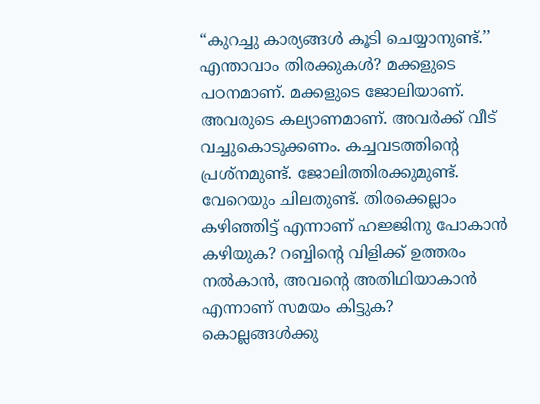“കുറച്ചു കാര്യങ്ങൾ കൂടി ചെയ്യാനുണ്ട്.’’
എന്താവാം തിരക്കുകൾ? മക്കളുടെ പഠനമാണ്. മക്കളുടെ ജോലിയാണ്. അവരുടെ കല്യാണമാണ്. അവർക്ക് വീട് വച്ചുകൊടുക്കണം. കച്ചവടത്തിന്റെ പ്രശ്നമുണ്ട്. ജോലിത്തിരക്കുമുണ്ട്. വേറെയും ചിലതുണ്ട്. തിരക്കെല്ലാം കഴിഞ്ഞിട്ട് എന്നാണ് ഹജ്ജിനു പോകാൻ കഴിയുക? റബ്ബിന്റെ വിളിക്ക് ഉത്തരം നൽകാൻ, അവന്റെ അതിഥിയാകാൻ എന്നാണ് സമയം കിട്ടുക?
കൊല്ലങ്ങൾക്കു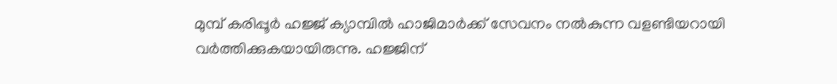മുമ്പ് കരിപ്പൂർ ഹജ്ജ് ക്യാമ്പിൽ ഹാജിമാർക്ക് സേവനം നൽകുന്ന വളണ്ടിയറായി വർത്തിക്കുകയായിരുന്നു. ഹജ്ജിന്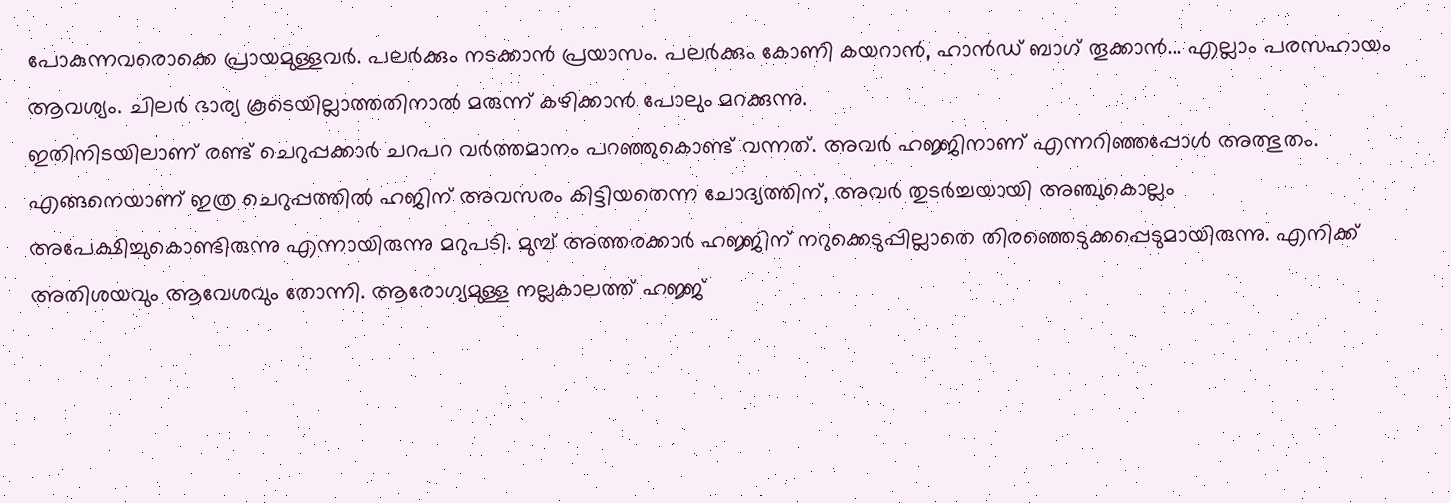പോകുന്നവരൊക്കെ പ്രായമുള്ളവർ. പലർക്കും നടക്കാൻ പ്രയാസം. പലർക്കും കോണി കയറാൻ, ഹാൻഡ് ബാഗ് തൂക്കാൻ... എല്ലാം പരസഹായം ആവശ്യം. ചിലർ ഭാര്യ കൂടെയില്ലാത്തതിനാൽ മരുന്ന് കഴിക്കാൻ പോലും മറക്കുന്നു.
ഇതിനിടയിലാണ് രണ്ട് ചെറുപ്പക്കാർ ചറപറ വർത്തമാനം പറഞ്ഞുകൊണ്ട് വന്നത്. അവർ ഹജ്ജിനാണ് എന്നറിഞ്ഞപ്പോൾ അത്ഭുതം. എങ്ങനെയാണ് ഇത്ര ചെറുപ്പത്തിൽ ഹജിന് അവസരം കിട്ടിയതെന്ന ചോദ്യത്തിന്, അവർ തുടർച്ചയായി അഞ്ചുകൊല്ലം അപേക്ഷിച്ചുകൊണ്ടിരുന്നു എന്നായിരുന്നു മറുപടി. മുമ്പ് അത്തരക്കാർ ഹജ്ജിന് നറുക്കെടുപ്പില്ലാതെ തിരഞ്ഞെടുക്കപ്പെടുമായിരുന്നു. എനിക്ക് അതിശയവും ആവേശവും തോന്നി. ആരോഗ്യമുള്ള നല്ലകാലത്ത് ഹജ്ജ്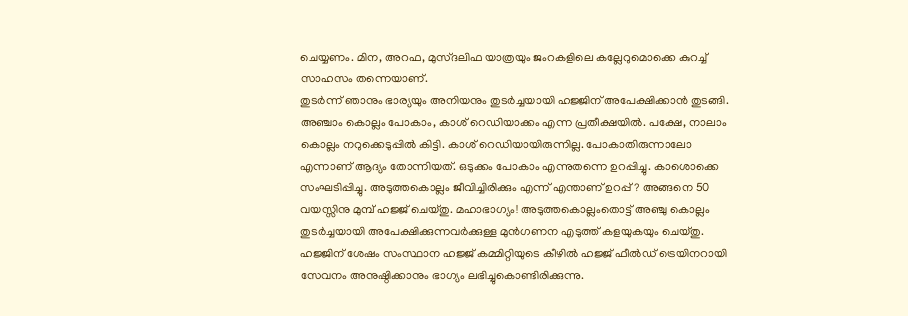ചെയ്യണം. മിന, അറഫ, മുസ്ദലിഫ യാത്രയും ജംറകളിലെ കല്ലേറുമൊക്കെ കുറച്ച് സാഹസം തന്നെയാണ്.
തുടർന്ന് ഞാനും ഭാര്യയും അനിയനും തുടർച്ചയായി ഹജ്ജിന് അപേക്ഷിക്കാൻ തുടങ്ങി. അഞ്ചാം കൊല്ലം പോകാം, കാശ് റെഡിയാക്കം എന്ന പ്രതീക്ഷയിൽ. പക്ഷേ, നാലാം കൊല്ലം നറുക്കെടുപ്പിൽ കിട്ടി. കാശ് റെഡിയായിരുന്നില്ല. പോകാതിരുന്നാലോ എന്നാണ് ആദ്യം തോന്നിയത്. ഒടുക്കം പോകാം എന്നുതന്നെ ഉറപ്പിച്ചു. കാശൊക്കെ സംഘടിപ്പിച്ചു. അടുത്തകൊല്ലം ജീവിച്ചിരിക്കും എന്ന് എന്താണ് ഉറപ്പ്? അങ്ങനെ 50 വയസ്സിനു മുമ്പ് ഹജ്ജ് ചെയ്തു. മഹാഭാഗ്യം! അടുത്തകൊല്ലംതൊട്ട് അഞ്ചു കൊല്ലം തുടർച്ചയായി അപേക്ഷിക്കുന്നവർക്കുള്ള മുൻഗണന എടുത്ത് കളയുകയും ചെയ്തു.
ഹജ്ജിന് ശേഷം സംസ്ഥാന ഹജ്ജ് കമ്മിറ്റിയുടെ കീഴിൽ ഹജ്ജ് ഫീൽഡ് ട്രെയിനറായി സേവനം അനുഷ്ഠിക്കാനും ഭാഗ്യം ലഭിച്ചുകൊണ്ടിരിക്കുന്നു.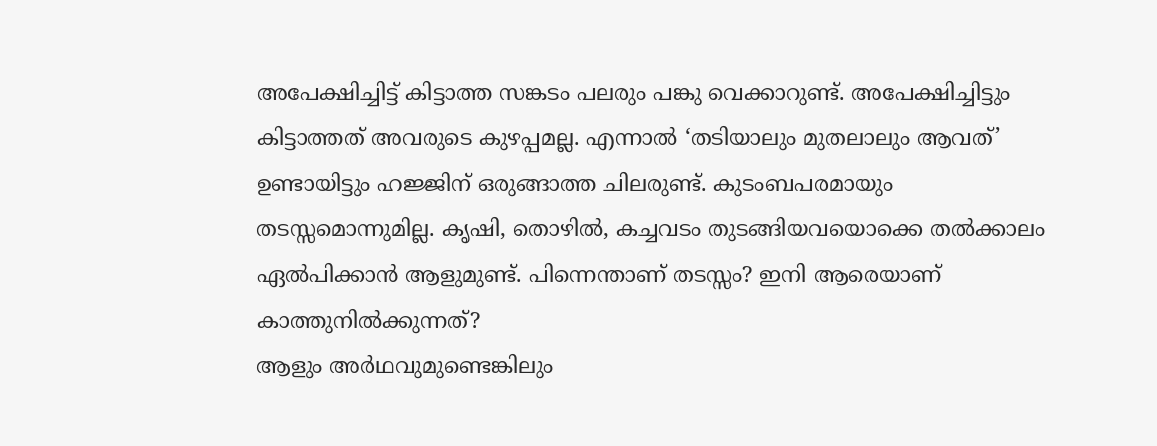അപേക്ഷിച്ചിട്ട് കിട്ടാത്ത സങ്കടം പലരും പങ്കു വെക്കാറുണ്ട്. അപേക്ഷിച്ചിട്ടും കിട്ടാത്തത് അവരുടെ കുഴപ്പമല്ല. എന്നാൽ ‘തടിയാലും മുതലാലും ആവത്’ ഉണ്ടായിട്ടും ഹജ്ജിന് ഒരുങ്ങാത്ത ചിലരുണ്ട്. കുടംബപരമായും തടസ്സമൊന്നുമില്ല. കൃഷി, തൊഴിൽ, കച്ചവടം തുടങ്ങിയവയൊക്കെ തൽക്കാലം ഏൽപിക്കാൻ ആളുമുണ്ട്. പിന്നെന്താണ് തടസ്സം? ഇനി ആരെയാണ് കാത്തുനിൽക്കുന്നത്?
ആളും അർഥവുമുണ്ടെങ്കിലും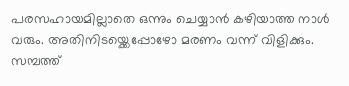പരസഹായമില്ലാതെ ഒന്നും ചെയ്യാൻ കഴിയാത്ത നാൾ വരും. അതിനിടയ്ക്കെപ്പോഴോ മരണം വന്ന് വിളിക്കും. സമ്പത്ത്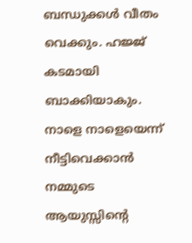ബന്ധുക്കൾ വീതം വെക്കും. ഹജ്ജ് കടമായി ബാക്കിയാകും. നാളെ നാളെയെന്ന് നീട്ടിവെക്കാൻ നമ്മുടെ ആയുസ്സിന്റെ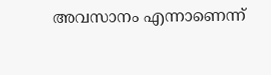അവസാനം എന്നാണെന്ന്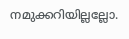നമുക്കറിയില്ലല്ലോ.